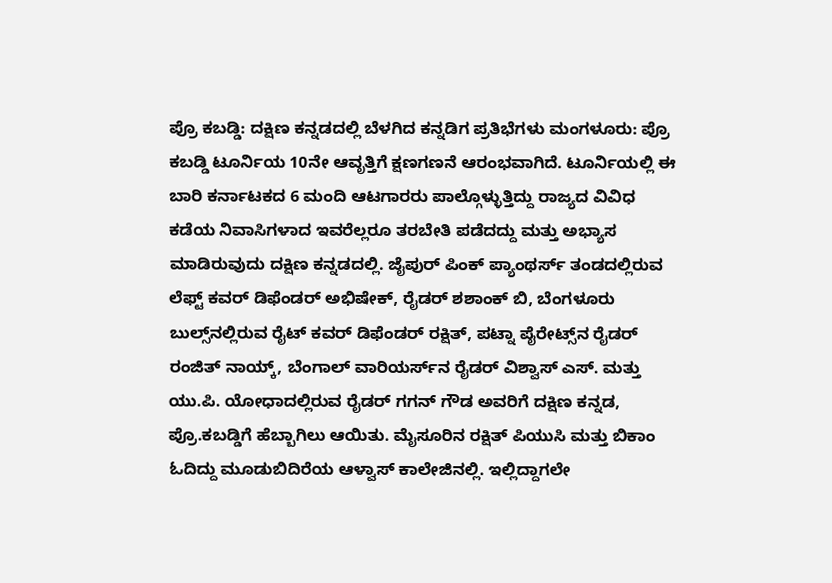ಪ್ರೊ ಕಬಡ್ಡಿ: ದಕ್ಷಿಣ ಕನ್ನಡದಲ್ಲಿ ಬೆಳಗಿದ ಕನ್ನಡಿಗ ಪ್ರತಿಭೆಗಳು ಮಂಗಳೂರು: ಪ್ರೊ ಕಬಡ್ಡಿ ಟೂರ್ನಿಯ 10ನೇ ಆವೃತ್ತಿಗೆ ಕ್ಷಣಗಣನೆ ಆರಂಭವಾಗಿದೆ. ಟೂರ್ನಿಯಲ್ಲಿ ಈ ಬಾರಿ ಕರ್ನಾಟಕದ 6 ಮಂದಿ ಆಟಗಾರರು ಪಾಲ್ಗೊಳ್ಳುತ್ತಿದ್ದು ರಾಜ್ಯದ ವಿವಿಧ ಕಡೆಯ ನಿವಾಸಿಗಳಾದ ಇವರೆಲ್ಲರೂ ತರಬೇತಿ ಪಡೆದದ್ದು ಮತ್ತು ಅಭ್ಯಾಸ ಮಾಡಿರುವುದು ದಕ್ಷಿಣ ಕನ್ನಡದಲ್ಲಿ. ಜೈಪುರ್ ಪಿಂಕ್‌ ಪ್ಯಾಂಥರ್ಸ್ ತಂಡದಲ್ಲಿರುವ ಲೆಫ್ಟ್‌ ಕವರ್ ಡಿಫೆಂಡರ್‌ ಅಭಿಷೇಕ್‌, ರೈಡರ್‌ ಶಶಾಂಕ್‌ ಬಿ, ಬೆಂಗಳೂರು ಬುಲ್ಸ್‌ನಲ್ಲಿರುವ ರೈಟ್ ಕವರ್‌ ಡಿಫೆಂಡರ್ ರಕ್ಷಿತ್, ಪಟ್ನಾ ಪೈರೇಟ್ಸ್‌ನ ರೈಡರ್‌ ರಂಜಿತ್ ನಾಯ್ಕ್‌, ಬೆಂಗಾಲ್‌ ವಾರಿಯರ್ಸ್‌ನ ರೈಡರ್‌ ವಿಶ್ವಾಸ್‌ ಎಸ್‌. ಮತ್ತು ಯು.ಪಿ. ಯೋಧಾದಲ್ಲಿರುವ ರೈಡರ್‌ ಗಗನ್ ಗೌಡ ಅವರಿಗೆ ದಕ್ಷಿಣ ಕನ್ನಡ, ಪ್ರೊ.ಕಬಡ್ಡಿಗೆ ಹೆಬ್ಬಾಗಿಲು ಆಯಿತು. ಮೈಸೂರಿನ ರಕ್ಷಿತ್ ಪಿಯುಸಿ ಮತ್ತು ಬಿಕಾಂ ಓದಿದ್ದು ಮೂಡುಬಿದಿರೆಯ ಆಳ್ವಾಸ್ ಕಾಲೇಜಿನಲ್ಲಿ. ಇಲ್ಲಿದ್ದಾಗಲೇ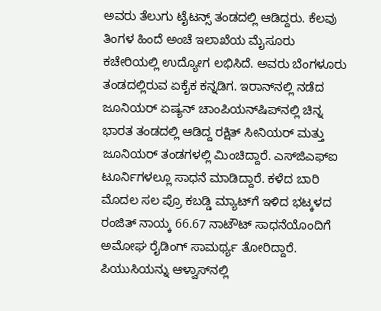ಅವರು ತೆಲುಗು ಟೈಟನ್ಸ್‌ ತಂಡದಲ್ಲಿ ಆಡಿದ್ದರು. ಕೆಲವು ತಿಂಗಳ ಹಿಂದೆ ಅಂಚೆ ಇಲಾಖೆಯ ಮೈಸೂರು ಕಚೇರಿಯಲ್ಲಿ ಉದ್ಯೋಗ ಲಭಿಸಿದೆ. ಅವರು ಬೆಂಗಳೂರು ತಂಡದಲ್ಲಿರುವ ಏಕೈಕ ಕನ್ನಡಿಗ. ಇರಾನ್‌ನಲ್ಲಿ ನಡೆದ ಜೂನಿಯರ್ ಏಷ್ಯನ್ ಚಾಂಪಿಯನ್‌ಷಿಪ್‌ನಲ್ಲಿ ಚಿನ್ನ ಭಾರತ ತಂಡದಲ್ಲಿ ಆಡಿದ್ದ ರಕ್ಷಿತ್ ಸೀನಿಯರ್ ಮತ್ತು ಜೂನಿಯರ್ ತಂಡಗಳಲ್ಲಿ ಮಿಂಚಿದ್ದಾರೆ. ಎಸ್‌ಜಿಎಫ್‌ಐ ಟೂರ್ನಿಗಳಲ್ಲೂ ಸಾಧನೆ ಮಾಡಿದ್ದಾರೆ. ಕಳೆದ ಬಾರಿ ಮೊದಲ ಸಲ ಪ್ರೊ ಕಬಡ್ಡಿ ಮ್ಯಾಟ್‌ಗೆ ಇಳಿದ ಭಟ್ಕಳದ ರಂಜಿತ್‌ ನಾಯ್ಕ 66.67 ನಾಟೌಟ್ ಸಾಧನೆಯೊಂದಿಗೆ ಅಮೋಘ ರೈಡಿಂಗ್ ಸಾಮರ್ಥ್ಯ ತೋರಿದ್ದಾರೆ. ಪಿಯುಸಿಯನ್ನು ಆಳ್ವಾಸ್‌ನಲ್ಲಿ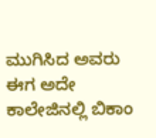ಮುಗಿಸಿದ ಅವರು ಈಗ ಅದೇ ಕಾಲೇಜಿನಲ್ಲಿ ಬಿಕಾಂ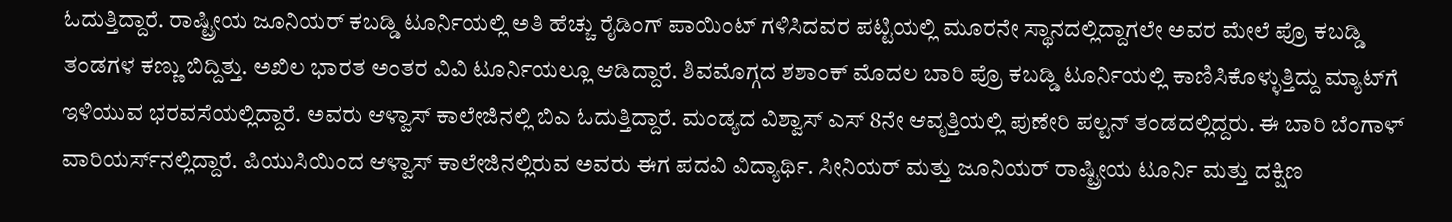ಓದುತ್ತಿದ್ದಾರೆ. ರಾಷ್ಟ್ರೀಯ ಜೂನಿಯರ್ ಕಬಡ್ಡಿ ಟೂರ್ನಿಯಲ್ಲಿ ಅತಿ ಹೆಚ್ಚು ರೈಡಿಂಗ್ ಪಾಯಿಂಟ್ ಗಳಿಸಿದವರ ಪಟ್ಟಿಯಲ್ಲಿ ಮೂರನೇ ಸ್ಥಾನದಲ್ಲಿದ್ದಾಗಲೇ ಅವರ ಮೇಲೆ ಪ್ರೊ ಕಬಡ್ಡಿ ತಂಡಗಳ ಕಣ್ಣು ಬಿದ್ದಿತ್ತು. ಅಖಿಲ ಭಾರತ ಅಂತರ ವಿವಿ ಟೂರ್ನಿಯಲ್ಲೂ ಆಡಿದ್ದಾರೆ. ಶಿವಮೊಗ್ಗದ ಶಶಾಂಕ್‌ ಮೊದಲ ಬಾರಿ ಪ್ರೊ ಕಬಡ್ಡಿ ಟೂರ್ನಿಯಲ್ಲಿ ಕಾಣಿಸಿಕೊಳ್ಳುತ್ತಿದ್ದು ಮ್ಯಾಟ್‌ಗೆ ಇಳಿಯುವ ಭರವಸೆಯಲ್ಲಿದ್ದಾರೆ. ಅವರು ಆಳ್ವಾಸ್ ಕಾಲೇಜಿನಲ್ಲಿ ಬಿಎ ಓದುತ್ತಿದ್ದಾರೆ. ಮಂಡ್ಯದ ವಿಶ್ವಾಸ್ ಎಸ್ 8ನೇ ಆವೃತ್ತಿಯಲ್ಲಿ ಪುಣೇರಿ ಪಲ್ಟನ್ ತಂಡದಲ್ಲಿದ್ದರು. ಈ ಬಾರಿ ಬೆಂಗಾಳ್ ವಾರಿಯರ್ಸ್‌ನಲ್ಲಿದ್ದಾರೆ. ಪಿಯುಸಿಯಿಂದ ಆಳ್ವಾಸ್ ಕಾಲೇಜಿನಲ್ಲಿರುವ ಅವರು ಈಗ ಪದವಿ ವಿದ್ಯಾರ್ಥಿ. ಸೀನಿಯರ್‌ ಮತ್ತು ಜೂನಿಯರ್ ರಾಷ್ಟ್ರೀಯ ಟೂರ್ನಿ ಮತ್ತು ದಕ್ಷಿಣ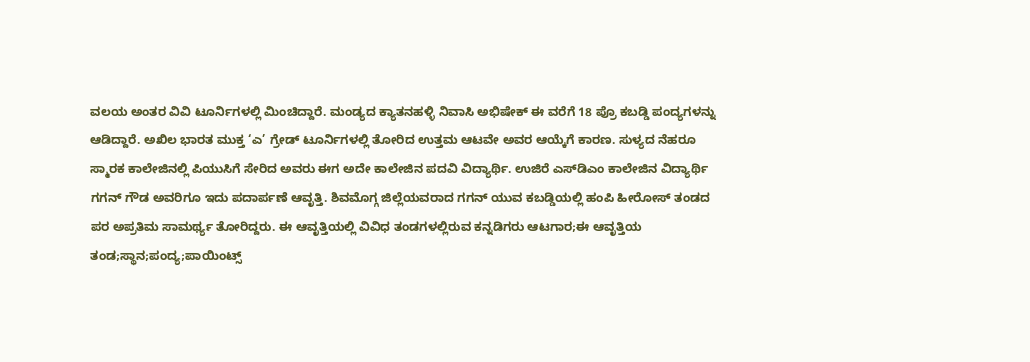ವಲಯ ಅಂತರ ವಿವಿ ಟೂರ್ನಿಗಳಲ್ಲಿ ಮಿಂಚಿದ್ದಾರೆ. ಮಂಡ್ಯದ ಕ್ಯಾತನಹಳ್ಳಿ ನಿವಾಸಿ ಅಭಿಷೇಕ್ ಈ ವರೆಗೆ 18 ಪ್ರೊ ಕಬಡ್ಡಿ ಪಂದ್ಯಗಳನ್ನು ಆಡಿದ್ದಾರೆ. ಅಖಿಲ ಭಾರತ ಮುಕ್ತ ‘ಎ’ ಗ್ರೇಡ್ ಟೂರ್ನಿಗಳಲ್ಲಿ ತೋರಿದ ಉತ್ತಮ ಆಟವೇ ಅವರ ಆಯ್ಕೆಗೆ ಕಾರಣ. ಸುಳ್ಯದ ನೆಹರೂ ಸ್ಮಾರಕ ಕಾಲೇಜಿನಲ್ಲಿ ಪಿಯುಸಿಗೆ ಸೇರಿದ ಅವರು ಈಗ ಅದೇ ಕಾಲೇಜಿನ ಪದವಿ ವಿದ್ಯಾರ್ಥಿ. ಉಜಿರೆ ಎಸ್‌ಡಿಎಂ ಕಾಲೇಜಿನ ವಿದ್ಯಾರ್ಥಿ ಗಗನ್ ಗೌಡ ಅವರಿಗೂ ಇದು ಪದಾರ್ಪಣೆ ಆವೃತ್ತಿ. ಶಿವಮೊಗ್ಗ ಜಿಲ್ಲೆಯವರಾದ ಗಗನ್‌ ಯುವ ಕಬಡ್ಡಿಯಲ್ಲಿ ಹಂಪಿ ಹೀರೋಸ್ ತಂಡದ ಪರ ಅಪ್ರತಿಮ ಸಾಮರ್ಥ್ಯ ತೋರಿದ್ದರು. ಈ ಆವೃತ್ತಿಯಲ್ಲಿ ವಿವಿಧ ತಂಡಗಳಲ್ಲಿರುವ ಕನ್ನಡಿಗರು ಆಟಗಾರ;ಈ ಆವೃತ್ತಿಯ ತಂಡ;ಸ್ಥಾನ;ಪಂದ್ಯ;ಪಾಯಿಂಟ್ಸ್‌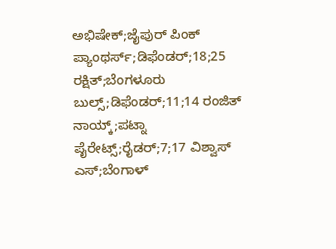ಅಭಿಷೇಕ್‌;ಜೈಪುರ್ ಪಿಂಕ್‌ ಪ್ಯಾಂಥರ್ಸ್‌;ಡಿಫೆಂಡರ್‌;18;25 ರಕ್ಷಿತ್;ಬೆಂಗಳೂರು ಬುಲ್ಸ್‌;ಡಿಫೆಂಡರ್‌;11;14 ರಂಜಿತ್ ನಾಯ್ಕ್‌;ಪಟ್ನಾ ಪೈರೇಟ್ಸ್‌;ರೈಡರ್‌;7;17 ವಿಶ್ವಾಸ್‌ ಎಸ್‌;ಬೆಂಗಾಳ್‌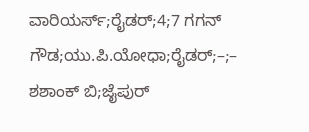ವಾರಿಯರ್ಸ್‌;ರೈಡರ್‌;4;7 ಗಗನ್ ಗೌಡ;ಯು.ಪಿ.ಯೋಧಾ;ರೈಡರ್‌;–;– ಶಶಾಂಕ್‌ ಬಿ;ಜೈಪುರ್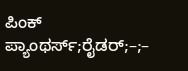ಪಿಂಕ್ ಪ್ಯಾಂಥರ್ಸ್‌;ರೈಡರ್;–;–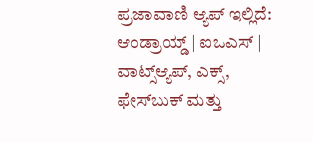ಪ್ರಜಾವಾಣಿ ಆ್ಯಪ್ ಇಲ್ಲಿದೆ: ಆಂಡ್ರಾಯ್ಡ್ | ಐಒಎಸ್ | ವಾಟ್ಸ್ಆ್ಯಪ್, ಎಕ್ಸ್, ಫೇಸ್‌ಬುಕ್ ಮತ್ತು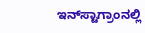ಇನ್‌ಸ್ಟಾಗ್ರಾಂನಲ್ಲಿ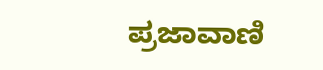ಪ್ರಜಾವಾಣಿ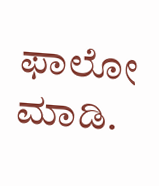ಫಾಲೋ ಮಾಡಿ.